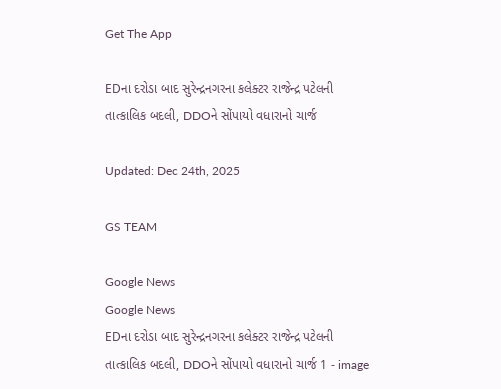Get The App

EDના દરોડા બાદ સુરેન્દ્રનગરના કલેક્ટર રાજેન્દ્ર પટેલની તાત્કાલિક બદલી, DDOને સોંપાયો વધારાનો ચાર્જ

Updated: Dec 24th, 2025

GS TEAM

Google News
Google News
EDના દરોડા બાદ સુરેન્દ્રનગરના કલેક્ટર રાજેન્દ્ર પટેલની તાત્કાલિક બદલી, DDOને સોંપાયો વધારાનો ચાર્જ 1 - image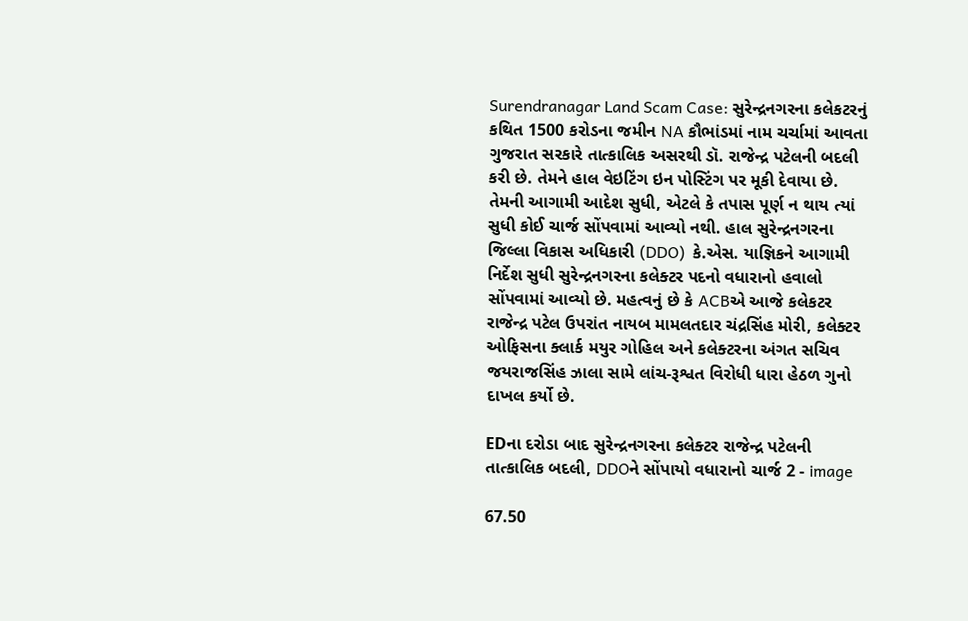Surendranagar Land Scam Case: સુરેન્દ્રનગરના કલેકટરનું કથિત 1500 કરોડના જમીન NA કૌભાંડમાં નામ ચર્ચામાં આવતા ગુજરાત સરકારે તાત્કાલિક અસરથી ડૉ. રાજેન્દ્ર પટેલની બદલી કરી છે. તેમને હાલ વેઇટિંગ ઇન પોસ્ટિંગ પર મૂકી દેવાયા છે. તેમની આગામી આદેશ સુધી, એટલે કે તપાસ પૂર્ણ ન થાય ત્યાં સુધી કોઈ ચાર્જ સોંપવામાં આવ્યો નથી. હાલ સુરેન્દ્રનગરના જિલ્લા વિકાસ અધિકારી (DDO)  કે.એસ. યાજ્ઞિકને આગામી નિર્દેશ સુધી સુરેન્દ્રનગરના કલેક્ટર પદનો વધારાનો હવાલો સોંપવામાં આવ્યો છે. મહત્વનું છે કે ACBએ આજે કલેકટર રાજેન્દ્ર પટેલ ઉપરાંત નાયબ મામલતદાર ચંદ્રસિંહ મોરી, કલેક્ટર ઓફિસના ક્લાર્ક મયુર ગોહિલ અને કલેક્ટરના અંગત સચિવ જયરાજસિંહ ઝાલા સામે લાંચ-રૂશ્વત વિરોધી ધારા હેઠળ ગુનો દાખલ કર્યો છે.

EDના દરોડા બાદ સુરેન્દ્રનગરના કલેક્ટર રાજેન્દ્ર પટેલની તાત્કાલિક બદલી, DDOને સોંપાયો વધારાનો ચાર્જ 2 - image

67.50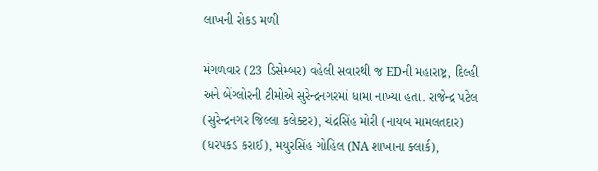લાખની રોકડ મળી

મંગળવાર (23 ડિસેમ્બર) વહેલી સવારથી જ EDની મહારાષ્ટ્ર, દિલ્હી અને બેંગ્લોરની ટીમોએ સુરેન્દ્રનગરમાં ધામા નાખ્યા હતા. રાજેન્દ્ર પટેલ (સુરેન્દ્રનગર જિલ્લા કલેક્ટર), ચંદ્રસિંહ મોરી (નાયબ મામલતદાર) (ધરપકડ કરાઈ), મયુરસિંહ ગોહિલ (NA શાખાના ક્લાર્ક),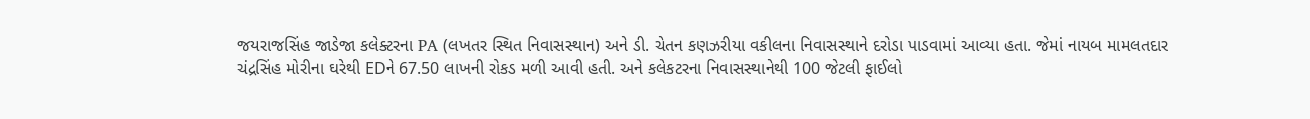જયરાજસિંહ જાડેજા કલેક્ટરના PA (લખતર સ્થિત નિવાસસ્થાન) અને ડી. ચેતન કણઝરીયા વકીલના નિવાસસ્થાને દરોડા પાડવામાં આવ્યા હતા. જેમાં નાયબ મામલતદાર ચંદ્રસિંહ મોરીના ઘરેથી EDને 67.50 લાખની રોકડ મળી આવી હતી. અને કલેકટરના નિવાસસ્થાનેથી 100 જેટલી ફાઈલો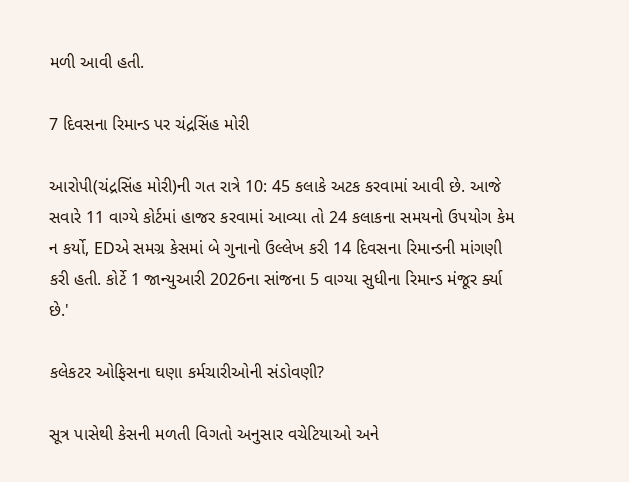મળી આવી હતી.

7 દિવસના રિમાન્ડ પર ચંદ્રસિંહ મોરી

આરોપી(ચંદ્રસિંહ મોરી)ની ગત રાત્રે 10: 45 કલાકે અટક કરવામાં આવી છે. આજે સવારે 11 વાગ્યે કોર્ટમાં હાજર કરવામાં આવ્યા તો 24 કલાકના સમયનો ઉપયોગ કેમ ન કર્યો, EDએ સમગ્ર કેસમાં બે ગુનાનો ઉલ્લેખ કરી 14 દિવસના રિમાન્ડની માંગણી કરી હતી. કોર્ટે 1 જાન્યુઆરી 2026ના સાંજના 5 વાગ્યા સુધીના રિમાન્ડ મંજૂર ર્ક્યા છે.'

કલેકટર ઓફિસના ઘણા કર્મચારીઓની સંડોવણી?

સૂત્ર પાસેથી કેસની મળતી વિગતો અનુસાર વચેટિયાઓ અને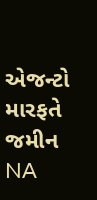એજન્ટો મારફતે જમીન NA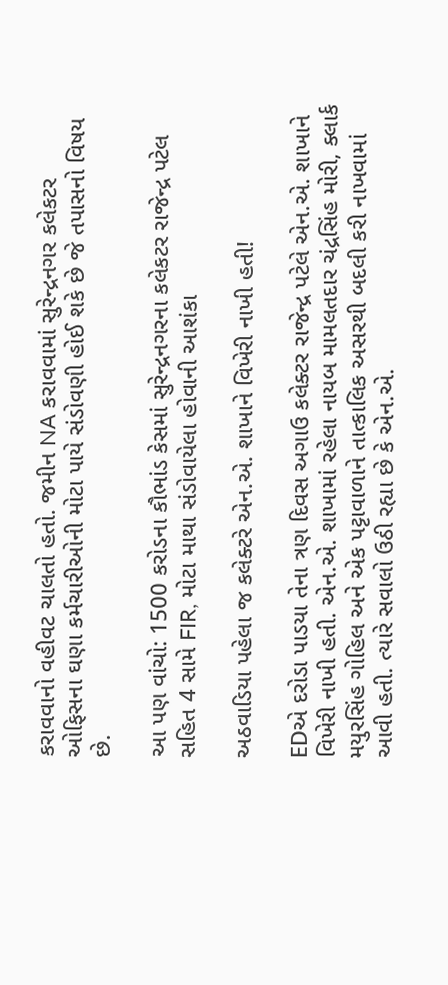કરાવવાનો વહીવટ ચાલતો હતો. જમીન NA કરાવવામાં સુરેન્દ્રનગર કલેકટર ઓફિસના ઘણા કર્મચારીઓની મોટા પાયે સંડોવણી હોઈ શકે છે જે તપાસનો વિષય છે.

આ પણ વાંચો: 1500 કરોડના કૌભાંડ કેસમાં સુરેન્દ્રનગરના કલેકટર રાજેન્દ્ર પટેલ સહિત 4 સામે FIR, મોટા માથા સંડોવાયેલા હોવાની આશંકા

અઠવાડિયા પહેલા જ કલેક્ટરે એન.એ. શાખાને વિખેરી નાખી હતી!

EDએ દરોડા પાડયા તેના ત્રણ દિવસ અગાઉ કલેક્ટર રાજેન્દ્ર પટેલે એન.એ. શાખાને વિખેરી નાખી હતી. એન.એ. શાખામાં રહેલા નાયબ મામલતદાર ચંદ્રસિંહ મોરી, ક્લાર્ક મયુરસિંહ ગોહિલ અને એક પટ્ટાવાળાને તાત્કાલિક અસરથી બદલી કરી નાખવામાં આવી હતી. ત્યારે સવાલો ઉઠી રહ્યા છે કે એન.એ.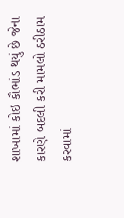શાખામાં કોઇ કૌભાંડ થયું છે જેના કારણે બદલી કરી મામલો ઠરીઠામ કરવામાં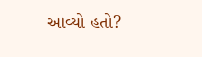આવ્યો હતો?